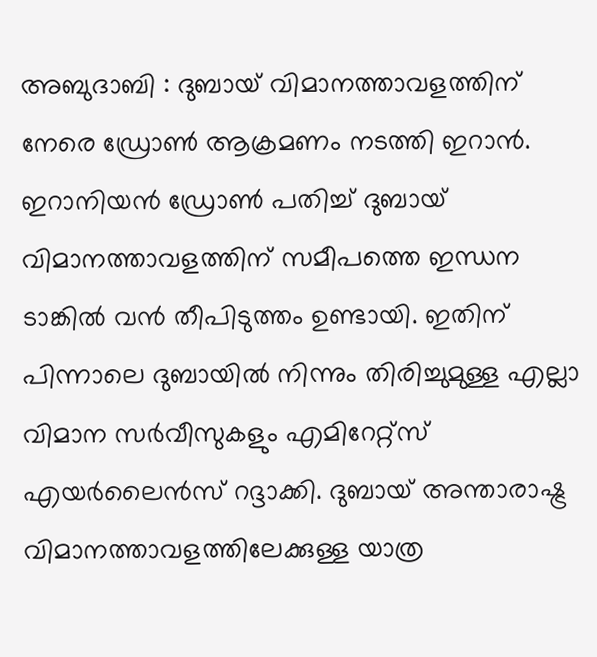അബുദാബി : ദുബായ് വിമാനത്താവളത്തിന് നേരെ ഡ്രോൺ ആക്രമണം നടത്തി ഇറാൻ. ഇറാനിയൻ ഡ്രോൺ പതിച്ച് ദുബായ് വിമാനത്താവളത്തിന് സമീപത്തെ ഇന്ധന ടാങ്കിൽ വൻ തീപിടുത്തം ഉണ്ടായി. ഇതിന് പിന്നാലെ ദുബായിൽ നിന്നും തിരിച്ചുമുള്ള എല്ലാ വിമാന സർവീസുകളും എമിറേറ്റ്സ് എയർലൈൻസ് റദ്ദാക്കി. ദുബായ് അന്താരാഷ്ട്ര വിമാനത്താവളത്തിലേക്കുള്ള യാത്ര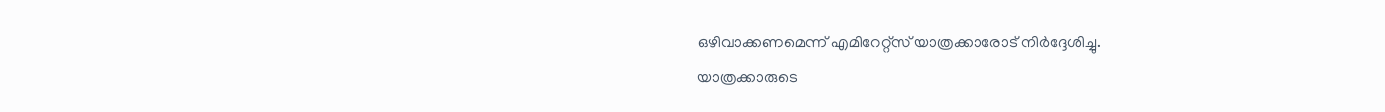ഒഴിവാക്കണമെന്ന് എമിറേറ്റ്സ് യാത്രക്കാരോട് നിർദ്ദേശിച്ചു.
യാത്രക്കാരുടെ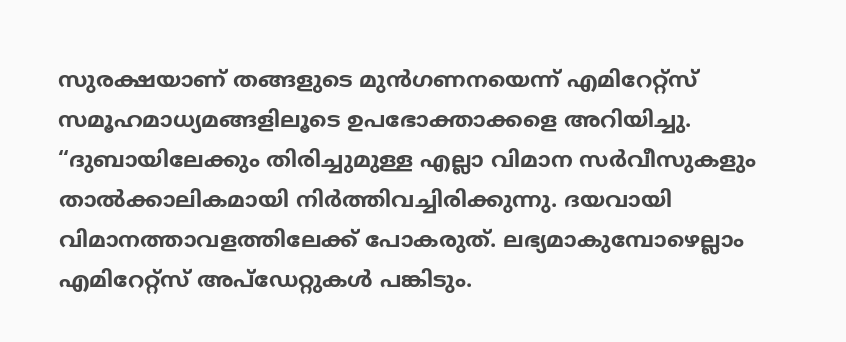സുരക്ഷയാണ് തങ്ങളുടെ മുൻഗണനയെന്ന് എമിറേറ്റ്സ് സമൂഹമാധ്യമങ്ങളിലൂടെ ഉപഭോക്താക്കളെ അറിയിച്ചു. “ദുബായിലേക്കും തിരിച്ചുമുള്ള എല്ലാ വിമാന സർവീസുകളും താൽക്കാലികമായി നിർത്തിവച്ചിരിക്കുന്നു. ദയവായി വിമാനത്താവളത്തിലേക്ക് പോകരുത്. ലഭ്യമാകുമ്പോഴെല്ലാം എമിറേറ്റ്സ് അപ്ഡേറ്റുകൾ പങ്കിടും.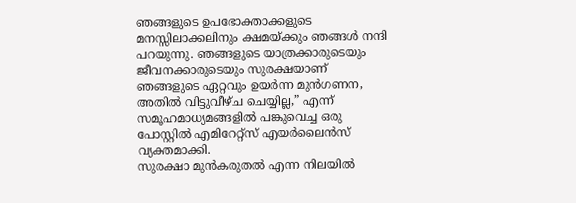ഞങ്ങളുടെ ഉപഭോക്താക്കളുടെ മനസ്സിലാക്കലിനും ക്ഷമയ്ക്കും ഞങ്ങൾ നന്ദി പറയുന്നു. ഞങ്ങളുടെ യാത്രക്കാരുടെയും ജീവനക്കാരുടെയും സുരക്ഷയാണ് ഞങ്ങളുടെ ഏറ്റവും ഉയർന്ന മുൻഗണന, അതിൽ വിട്ടുവീഴ്ച ചെയ്യില്ല,” എന്ന് സമൂഹമാധ്യമങ്ങളിൽ പങ്കുവെച്ച ഒരു പോസ്റ്റിൽ എമിറേറ്റ്സ് എയർലൈൻസ് വ്യക്തമാക്കി.
സുരക്ഷാ മുൻകരുതൽ എന്ന നിലയിൽ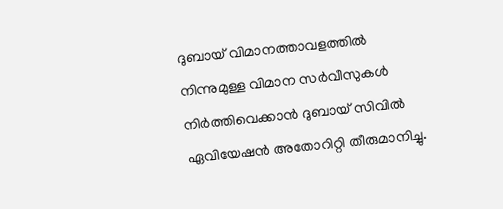ദുബായ് വിമാനത്താവളത്തിൽ നിന്നുമുള്ള വിമാന സർവീസുകൾ നിർത്തിവെക്കാൻ ദുബായ് സിവിൽ ഏവിയേഷൻ അതോറിറ്റി തീരുമാനിച്ചു.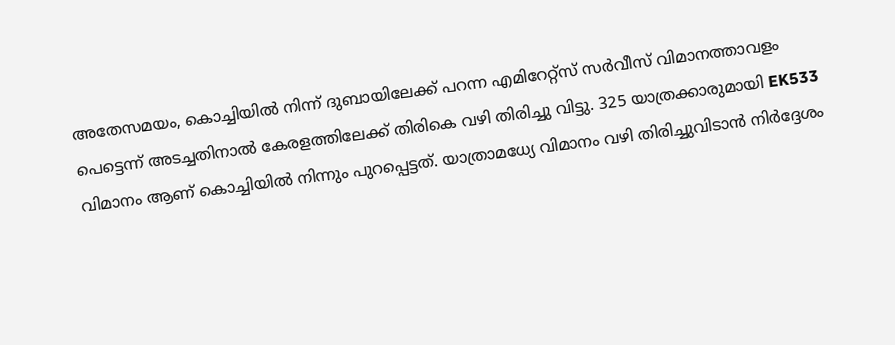അതേസമയം, കൊച്ചിയിൽ നിന്ന് ദുബായിലേക്ക് പറന്ന എമിറേറ്റ്സ് സർവീസ് വിമാനത്താവളം പെട്ടെന്ന് അടച്ചതിനാൽ കേരളത്തിലേക്ക് തിരികെ വഴി തിരിച്ചു വിട്ടു. 325 യാത്രക്കാരുമായി EK533 വിമാനം ആണ് കൊച്ചിയിൽ നിന്നും പുറപ്പെട്ടത്. യാത്രാമധ്യേ വിമാനം വഴി തിരിച്ചുവിടാൻ നിർദ്ദേശം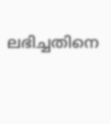ലഭിച്ചതിനെ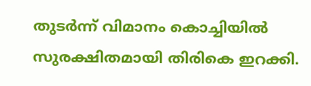തുടർന്ന് വിമാനം കൊച്ചിയിൽ സുരക്ഷിതമായി തിരികെ ഇറക്കി.